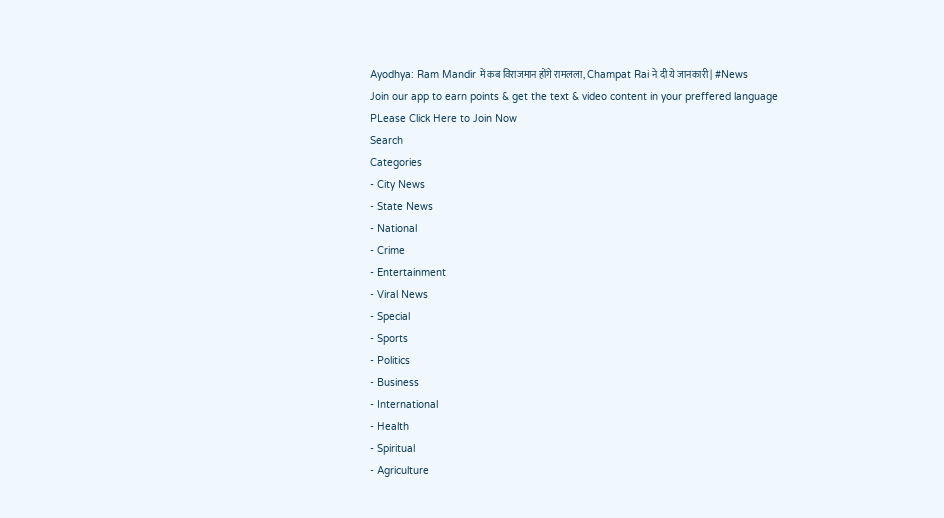Ayodhya: Ram Mandir में कब विराजमान होंगे रामलला, Champat Rai ने दी ये जानकारी | #News
Join our app to earn points & get the text & video content in your preffered language
PLease Click Here to Join Now
Search
Categories
- City News
- State News
- National
- Crime
- Entertainment
- Viral News
- Special
- Sports
- Politics
- Business
- International
- Health
- Spiritual
- Agriculture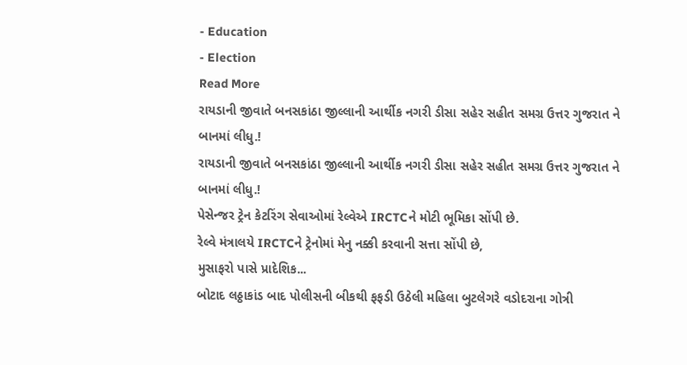- Education
- Election
Read More
રાયડાની જીવાતે બનસકાંઠા જીલ્લાની આર્થીક નગરી ડીસા સહેર સહીત સમગ્ર ઉત્તર ગુજરાત ને બાનમાં લીધુ.!
રાયડાની જીવાતે બનસકાંઠા જીલ્લાની આર્થીક નગરી ડીસા સહેર સહીત સમગ્ર ઉત્તર ગુજરાત ને બાનમાં લીધુ.!
પેસેન્જર ટ્રેન કેટરિંગ સેવાઓમાં રેલ્વેએ IRCTCને મોટી ભૂમિકા સોંપી છે.
રેલ્વે મંત્રાલયે IRCTCને ટ્રેનોમાં મેનુ નક્કી કરવાની સત્તા સોંપી છે,
મુસાફરો પાસે પ્રાદેશિક...
બોટાદ લઠ્ઠાકાંડ બાદ પોલીસની બીકથી ફફડી ઉઠેલી મહિલા બુટલેગરે વડોદરાના ગોત્રી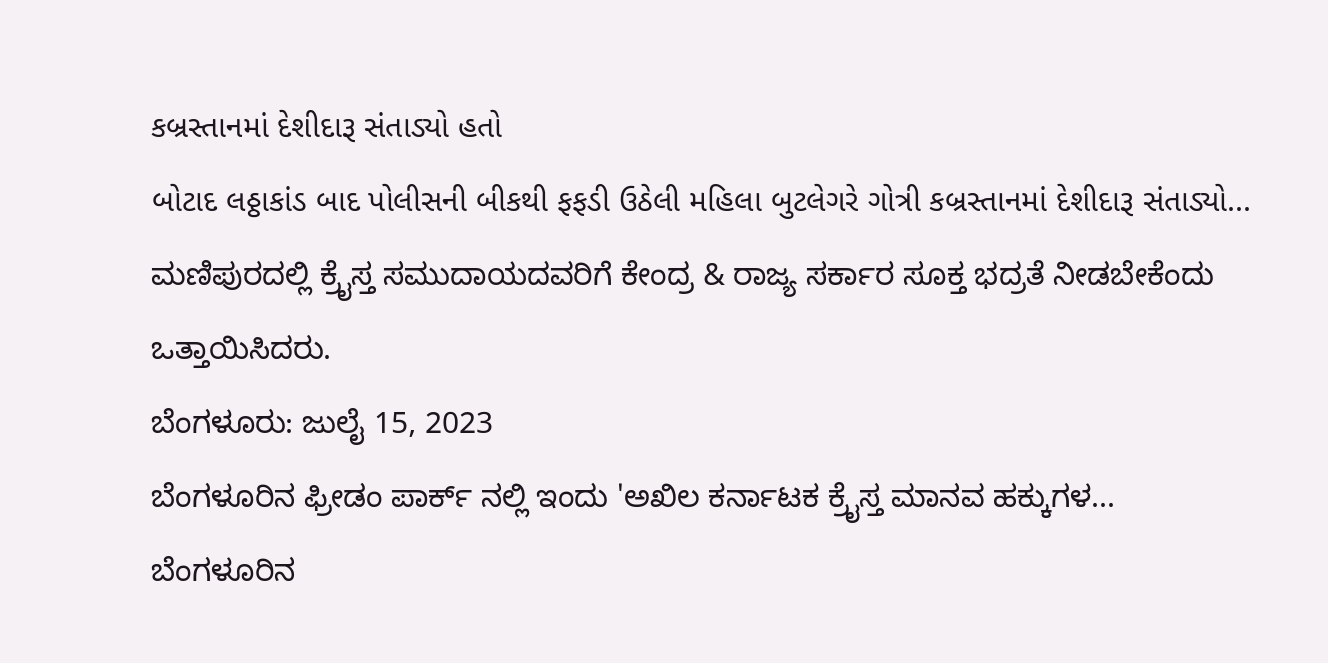કબ્રસ્તાનમાં દેશીદારૂ સંતાડ્યો હતો
બોટાદ લઠ્ઠાકાંડ બાદ પોલીસની બીકથી ફફડી ઉઠેલી મહિલા બુટલેગરે ગોત્રી કબ્રસ્તાનમાં દેશીદારૂ સંતાડ્યો...
ಮಣಿಪುರದಲ್ಲಿ ಕ್ರೈಸ್ತ ಸಮುದಾಯದವರಿಗೆ ಕೇಂದ್ರ & ರಾಜ್ಯ ಸರ್ಕಾರ ಸೂಕ್ತ ಭದ್ರತೆ ನೀಡಬೇಕೆಂದು ಒತ್ತಾಯಿಸಿದರು.
ಬೆಂಗಳೂರು: ಜುಲೈ 15, 2023
ಬೆಂಗಳೂರಿನ ಫ್ರೀಡಂ ಪಾರ್ಕ್ ನಲ್ಲಿ ಇಂದು 'ಅಖಿಲ ಕರ್ನಾಟಕ ಕ್ರೈಸ್ತ ಮಾನವ ಹಕ್ಕುಗಳ...
ಬೆಂಗಳೂರಿನ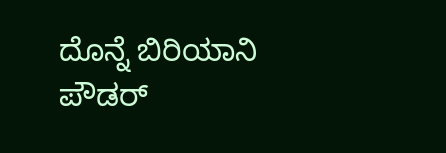ದೊನ್ನೆ ಬಿರಿಯಾನಿ ಪೌಡರ್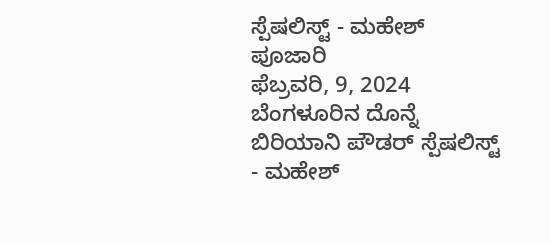ಸ್ಪೆಷಲಿಸ್ಟ್ - ಮಹೇಶ್ ಪೂಜಾರಿ
ಫೆಬ್ರವರಿ, 9, 2024
ಬೆಂಗಳೂರಿನ ದೊನ್ನೆ ಬಿರಿಯಾನಿ ಪೌಡರ್ ಸ್ಪೆಷಲಿಸ್ಟ್ - ಮಹೇಶ್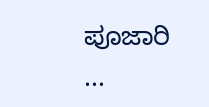ಪೂಜಾರಿ
...